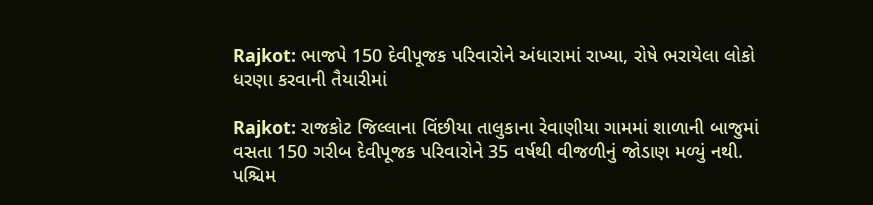Rajkot: ભાજપે 150 દેવીપૂજક પરિવારોને અંધારામાં રાખ્યા, રોષે ભરાયેલા લોકો ધરણા કરવાની તૈયારીમાં

Rajkot: રાજકોટ જિલ્લાના વિંછીયા તાલુકાના રેવાણીયા ગામમાં શાળાની બાજુમાં વસતા 150 ગરીબ દેવીપૂજક પરિવારોને 35 વર્ષથી વીજળીનું જોડાણ મળ્યું નથી. પશ્ચિમ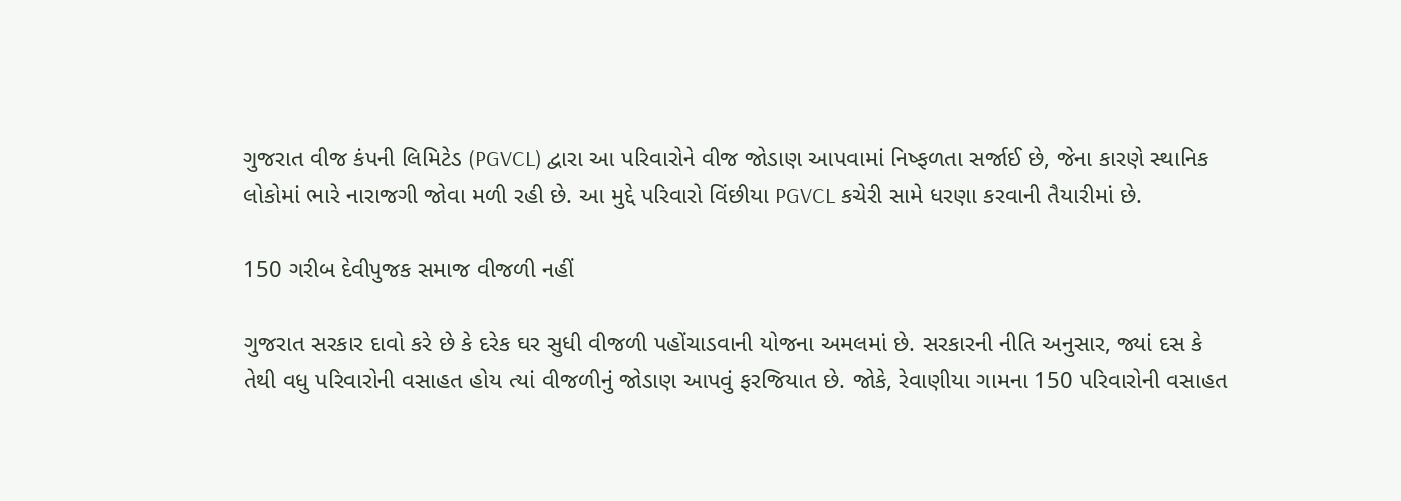ગુજરાત વીજ કંપની લિમિટેડ (PGVCL) દ્વારા આ પરિવારોને વીજ જોડાણ આપવામાં નિષ્ફળતા સર્જાઈ છે, જેના કારણે સ્થાનિક લોકોમાં ભારે નારાજગી જોવા મળી રહી છે. આ મુદ્દે પરિવારો વિંછીયા PGVCL કચેરી સામે ધરણા કરવાની તૈયારીમાં છે.

150 ગરીબ દેવીપુજક સમાજ વીજળી નહીં

ગુજરાત સરકાર દાવો કરે છે કે દરેક ઘર સુધી વીજળી પહોંચાડવાની યોજના અમલમાં છે. સરકારની નીતિ અનુસાર, જ્યાં દસ કે તેથી વધુ પરિવારોની વસાહત હોય ત્યાં વીજળીનું જોડાણ આપવું ફરજિયાત છે. જોકે, રેવાણીયા ગામના 150 પરિવારોની વસાહત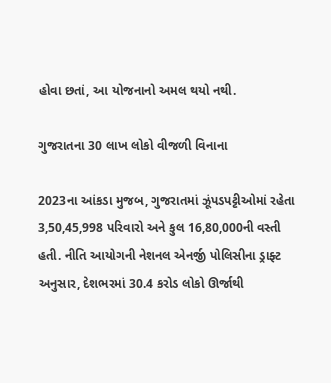હોવા છતાં, આ યોજનાનો અમલ થયો નથી.

ગુજરાતના 30 લાખ લોકો વીજળી વિનાના

2023ના આંકડા મુજબ, ગુજરાતમાં ઝૂંપડપટ્ટીઓમાં રહેતા 3,50,45,998 પરિવારો અને કુલ 16,80,000ની વસ્તી હતી. નીતિ આયોગની નેશનલ એનર્જી પોલિસીના ડ્રાફ્ટ અનુસાર, દેશભરમાં 30.4 કરોડ લોકો ઊર્જાથી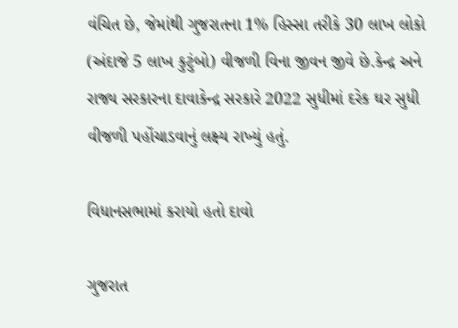વંચિત છે, જેમાંથી ગુજરાતના 1% હિસ્સા તરીકે 30 લાખ લોકો (અંદાજે 5 લાખ કુટુંબો) વીજળી વિના જીવન જીવે છે.કેન્દ્ર અને રાજ્ય સરકારના દાવાકેન્દ્ર સરકારે 2022 સુધીમાં દરેક ઘર સુધી વીજળી પહોંચાડવાનું લક્ષ્ય રાખ્યું હતું.

વિધાનસભામાં કરાયો હતો દાવો

ગુજરાત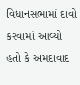વિધાનસભામાં દાવો કરવામાં આવ્યો હતો કે અમદાવાદ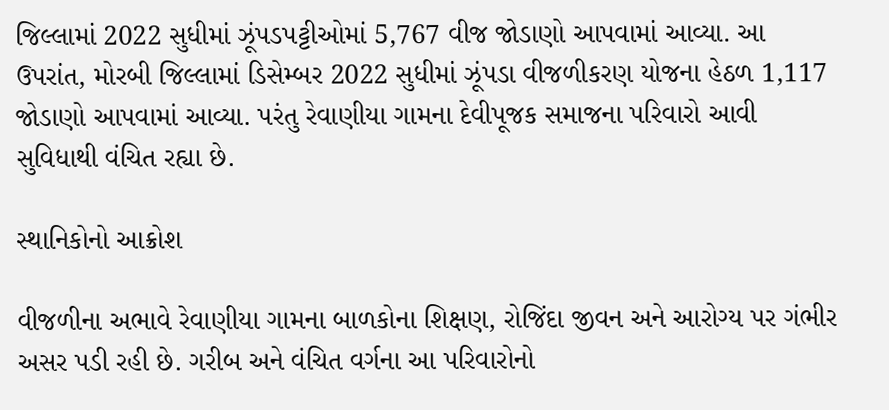જિલ્લામાં 2022 સુધીમાં ઝૂંપડપટ્ટીઓમાં 5,767 વીજ જોડાણો આપવામાં આવ્યા. આ ઉપરાંત, મોરબી જિલ્લામાં ડિસેમ્બર 2022 સુધીમાં ઝૂંપડા વીજળીકરણ યોજના હેઠળ 1,117 જોડાણો આપવામાં આવ્યા. પરંતુ રેવાણીયા ગામના દેવીપૂજક સમાજના પરિવારો આવી સુવિધાથી વંચિત રહ્યા છે.

સ્થાનિકોનો આક્રોશ

વીજળીના અભાવે રેવાણીયા ગામના બાળકોના શિક્ષણ, રોજિંદા જીવન અને આરોગ્ય પર ગંભીર અસર પડી રહી છે. ગરીબ અને વંચિત વર્ગના આ પરિવારોનો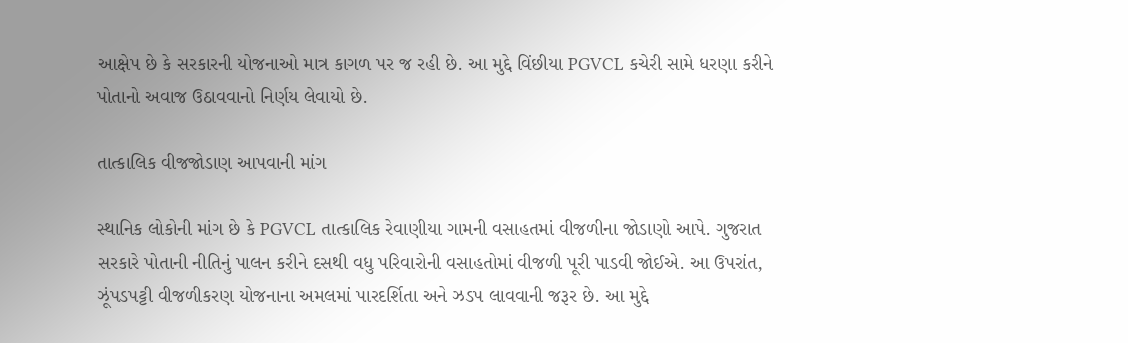આક્ષેપ છે કે સરકારની યોજનાઓ માત્ર કાગળ પર જ રહી છે. આ મુદ્દે વિંછીયા PGVCL કચેરી સામે ધરણા કરીને પોતાનો અવાજ ઉઠાવવાનો નિર્ણય લેવાયો છે.

તાત્કાલિક વીજજોડાણ આપવાની માંગ

સ્થાનિક લોકોની માંગ છે કે PGVCL તાત્કાલિક રેવાણીયા ગામની વસાહતમાં વીજળીના જોડાણો આપે. ગુજરાત સરકારે પોતાની નીતિનું પાલન કરીને દસથી વધુ પરિવારોની વસાહતોમાં વીજળી પૂરી પાડવી જોઈએ. આ ઉપરાંત, ઝૂંપડપટ્ટી વીજળીકરણ યોજનાના અમલમાં પારદર્શિતા અને ઝડપ લાવવાની જરૂર છે. આ મુદ્દે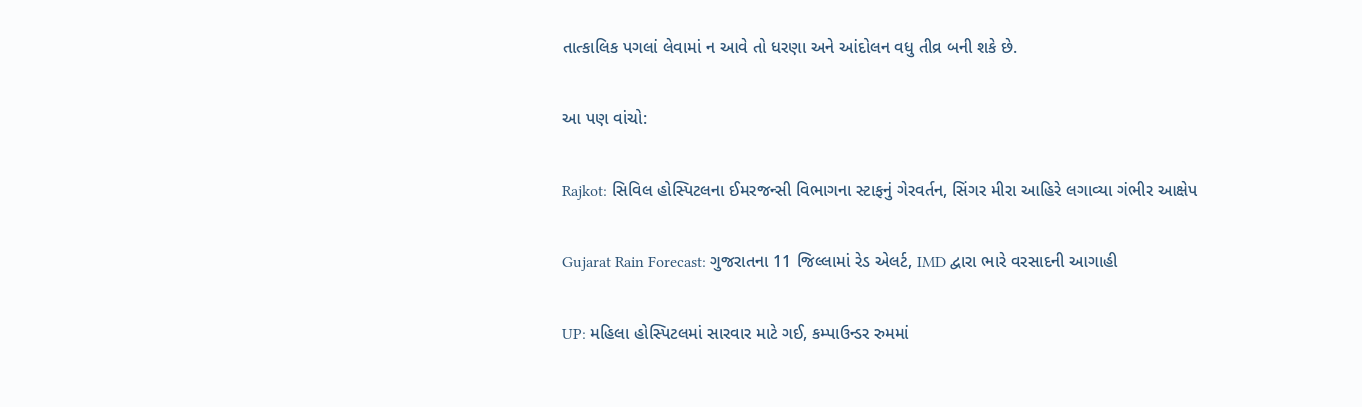તાત્કાલિક પગલાં લેવામાં ન આવે તો ધરણા અને આંદોલન વધુ તીવ્ર બની શકે છે.

આ પણ વાંચો:

Rajkot: સિવિલ હોસ્પિટલના ઈમરજન્સી વિભાગના સ્ટાફનું ગેરવર્તન, સિંગર મીરા આહિરે લગાવ્યા ગંભીર આક્ષેપ

Gujarat Rain Forecast: ગુજરાતના 11 જિલ્લામાં રેડ એલર્ટ, IMD દ્વારા ભારે વરસાદની આગાહી

UP: મહિલા હોસ્પિટલમાં સારવાર માટે ગઈ, કમ્પાઉન્ડર રુમમાં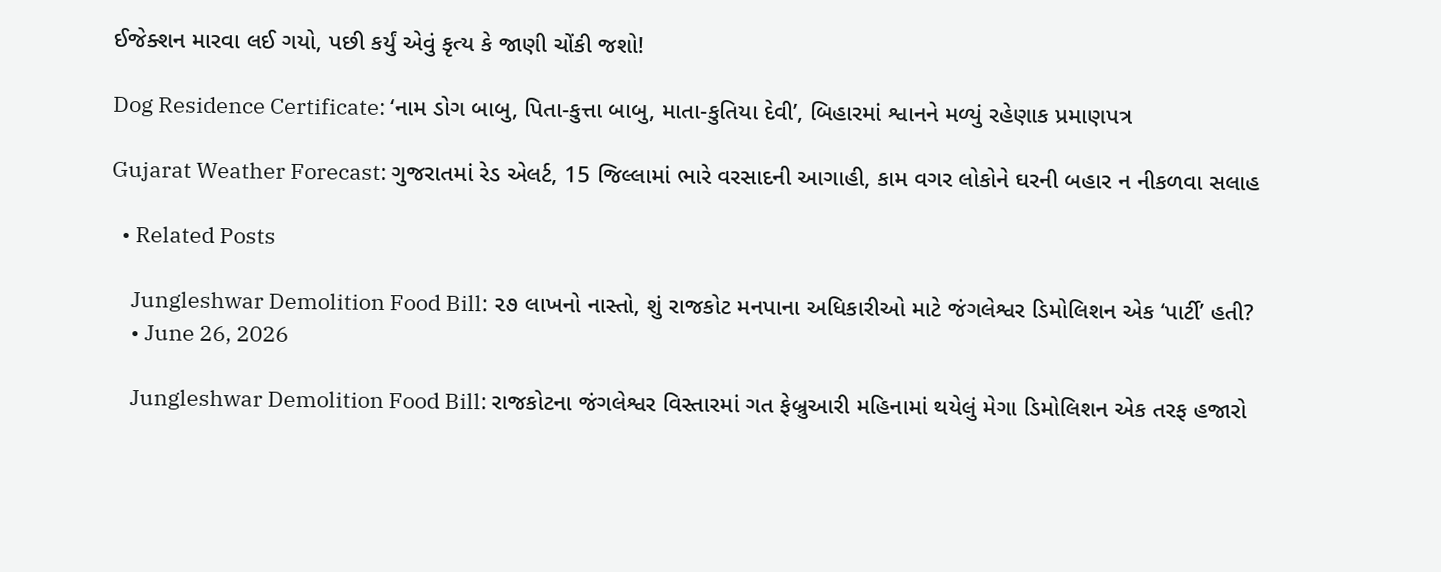ઈજેક્શન મારવા લઈ ગયો, પછી કર્યું એવું કૃત્ય કે જાણી ચોંકી જશો!

Dog Residence Certificate: ‘નામ ડોગ બાબુ, પિતા-કુત્તા બાબુ, માતા-કુતિયા દેવી’, બિહારમાં શ્વાનને મળ્યું રહેણાક પ્રમાણપત્ર

Gujarat Weather Forecast: ગુજરાતમાં રેડ એલર્ટ, 15 જિલ્લામાં ભારે વરસાદની આગાહી, કામ વગર લોકોને ઘરની બહાર ન નીકળવા સલાહ

  • Related Posts

    Jungleshwar Demolition Food Bill: ૨૭ લાખનો નાસ્તો, શું રાજકોટ મનપાના અધિકારીઓ માટે જંગલેશ્વર ડિમોલિશન એક ‘પાર્ટી’ હતી?
    • June 26, 2026

    Jungleshwar Demolition Food Bill: રાજકોટના જંગલેશ્વર વિસ્તારમાં ગત ફેબ્રુઆરી મહિનામાં થયેલું મેગા ડિમોલિશન એક તરફ હજારો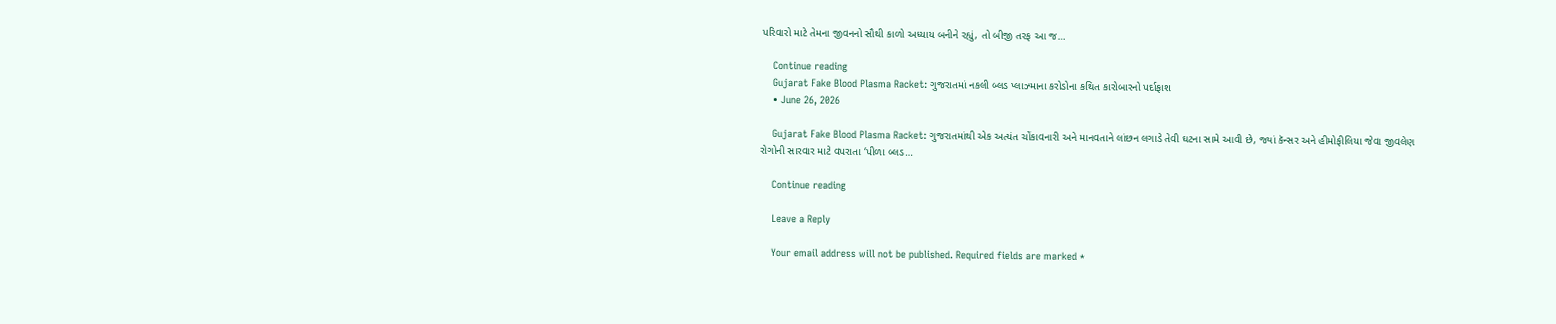પરિવારો માટે તેમના જીવનનો સૌથી કાળો અધ્યાય બનીને રહ્યું, તો બીજી તરફ આ જ…

    Continue reading
    Gujarat Fake Blood Plasma Racket: ગુજરાતમાં નકલી બ્લડ પ્લાઝ્માના કરોડોના કથિત કારોબારનો પર્દાફાશ
    • June 26, 2026

    Gujarat Fake Blood Plasma Racket: ગુજરાતમાંથી એક અત્યંત ચોંકાવનારી અને માનવતાને લાંછન લગાડે તેવી ઘટના સામે આવી છે, જ્યાં કૅન્સર અને હીમોફીલિયા જેવા જીવલેણ રોગોની સારવાર માટે વપરાતા ‘પીળા બ્લડ…

    Continue reading

    Leave a Reply

    Your email address will not be published. Required fields are marked *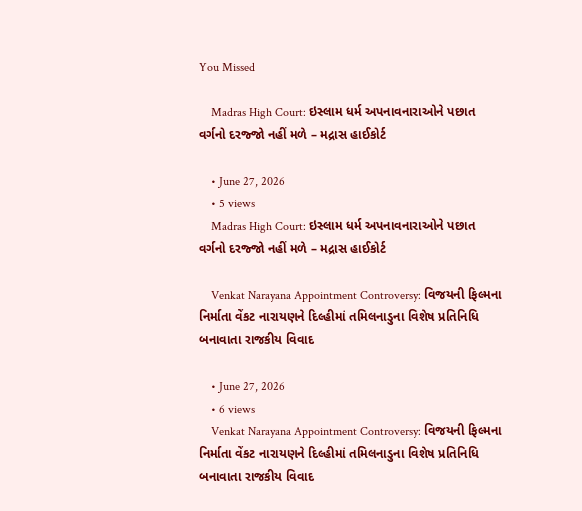You Missed

    Madras High Court: ઇસ્લામ ધર્મ અપનાવનારાઓને પછાત વર્ગનો દરજ્જો નહીં મળે – મદ્રાસ હાઈકોર્ટ

    • June 27, 2026
    • 5 views
    Madras High Court: ઇસ્લામ ધર્મ અપનાવનારાઓને પછાત વર્ગનો દરજ્જો નહીં મળે – મદ્રાસ હાઈકોર્ટ

    Venkat Narayana Appointment Controversy: વિજયની ફિલ્મના નિર્માતા વેંકટ નારાયણને દિલ્હીમાં તમિલનાડુના વિશેષ પ્રતિનિધિ બનાવાતા રાજકીય વિવાદ

    • June 27, 2026
    • 6 views
    Venkat Narayana Appointment Controversy: વિજયની ફિલ્મના નિર્માતા વેંકટ નારાયણને દિલ્હીમાં તમિલનાડુના વિશેષ પ્રતિનિધિ બનાવાતા રાજકીય વિવાદ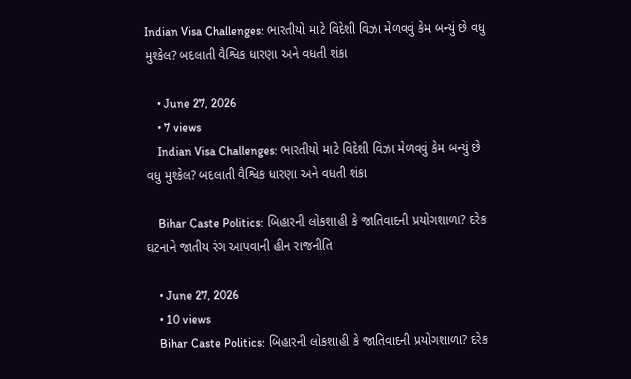Indian Visa Challenges: ભારતીયો માટે વિદેશી વિઝા મેળવવું કેમ બન્યું છે વધુ મુશ્કેલ? બદલાતી વૈશ્વિક ધારણા અને વધતી શંકા

    • June 27, 2026
    • 7 views
    Indian Visa Challenges: ભારતીયો માટે વિદેશી વિઝા મેળવવું કેમ બન્યું છે વધુ મુશ્કેલ? બદલાતી વૈશ્વિક ધારણા અને વધતી શંકા

    Bihar Caste Politics: બિહારની લોકશાહી કે જાતિવાદની પ્રયોગશાળા? દરેક ઘટનાને જાતીય રંગ આપવાની હીન રાજનીતિ

    • June 27, 2026
    • 10 views
    Bihar Caste Politics: બિહારની લોકશાહી કે જાતિવાદની પ્રયોગશાળા? દરેક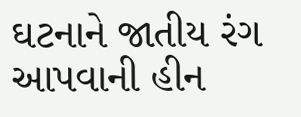ઘટનાને જાતીય રંગ આપવાની હીન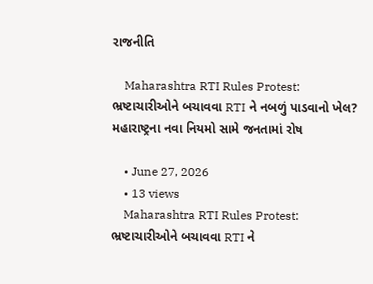રાજનીતિ

    Maharashtra RTI Rules Protest: ભ્રષ્ટાચારીઓને બચાવવા RTI ને નબળું પાડવાનો ખેલ? મહારાષ્ટ્રના નવા નિયમો સામે જનતામાં રોષ

    • June 27, 2026
    • 13 views
    Maharashtra RTI Rules Protest: ભ્રષ્ટાચારીઓને બચાવવા RTI ને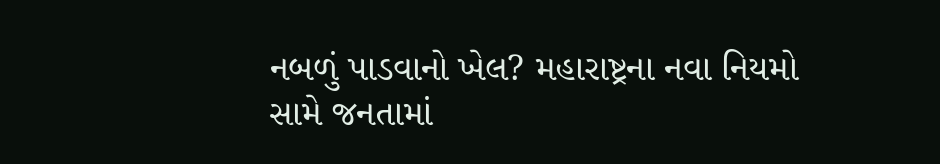નબળું પાડવાનો ખેલ? મહારાષ્ટ્રના નવા નિયમો સામે જનતામાં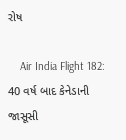રોષ

    Air India Flight 182: 40 વર્ષ બાદ કેનેડાની જાસૂસી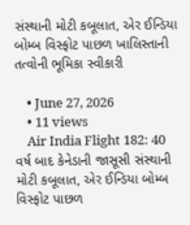સંસ્થાની મોટી કબૂલાત, એર ઈન્ડિયા બોમ્બ વિસ્ફોટ પાછળ ખાલિસ્તાની તત્વોની ભૂમિકા સ્વીકારી

    • June 27, 2026
    • 11 views
    Air India Flight 182: 40 વર્ષ બાદ કેનેડાની જાસૂસી સંસ્થાની મોટી કબૂલાત, એર ઈન્ડિયા બોમ્બ વિસ્ફોટ પાછળ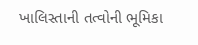ખાલિસ્તાની તત્વોની ભૂમિકા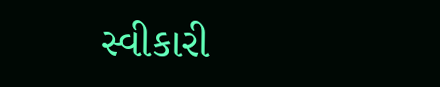સ્વીકારી